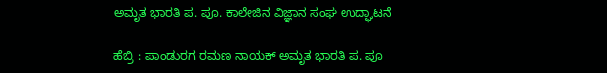ಅಮೃತ ಭಾರತಿ ಪ. ಪೂ. ಕಾಲೇಜಿನ ವಿಜ್ಞಾನ ಸಂಘ ಉದ್ಘಾಟನೆ

ಹೆಬ್ರಿ : ಪಾಂಡುರಗ ರಮಣ ನಾಯಕ್‌ ಅಮೃತ ಭಾರತಿ ಪ. ಪೂ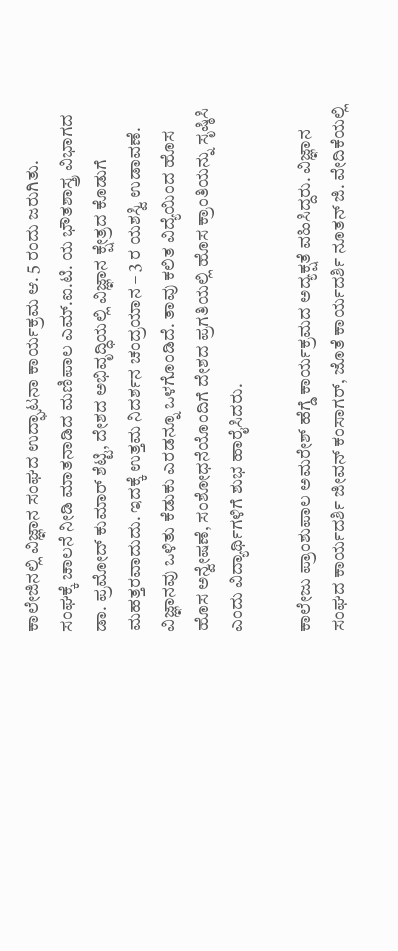ಕಾಲೇಜಿನಲ್ಲಿ ವಿಜ್ಞಾನ ಸಂಘದ ಉದ್ಘಾಟನಾ ಕಾರ್ಯಕ್ರಮ ಆ. 5 ರಂದು ಜರುಗಿತು.
ಸಂಘಕ್ಕೆ ಚಾಲನೆ ನೀಡಿ ಮಾತನಾಡಿದ ಮಣಿಪಾಲ ಎಮ್.ಐ.ಟಿ. ಯ ಭೌತಶಾಸ್ತ್ರ ವಿಭಾಗದ ಡಾ. ಪ್ರಮೋದ್‌ ಕುಮಾರ್ ಶೆಟ್ಟಿ, ದೇಶದ ಅಭಿವೃದ್ಧಿಯಲ್ಲಿ ವಿಜ್ಞಾನ ಕ್ಷೇತ್ರದ ಕೊಡುಗೆ ಮಹತ್ತರವಾದುದು. ಇದಕ್ಕೆ ಉತ್ತಮ ನಿದರ್ಶನ ಚಂದ್ರಯಾನ – 3 ರ ಯಶಸ್ವಿ ಉಡಾವಣೆ. ವಿಜ್ಞಾನವು ಒಳಿತು ಕೆಡುಕು ಎರಡನ್ನೂ ಒಳಗೊಂಡಿದೆ. ತಾವು ಕಲಿತ ವಿದ್ಯೆಯಿಂದ ಹೊಸ ಹೊಸ ಅನ್ವೇಷಣೆ, ಸಂಶೋಧನೆಯೊಂದಿಗೆ ದೇಶದ ಪ್ರಗತಿಯಲ್ಲಿ ಹೊಸ ಕ್ರಾಂತಿಯನ್ನು ಸೃಷ್ಠಿಸಿ ಎಂದು ವಿದ್ಯಾರ್ಥಿಗಳಿಗೆ ಶುಭ ಹಾರೈಸಿದರು.

ಕಾಲೇಜು ಪ್ರಾಂಶುಪಾಲ ಅಮರೇಶ್ ಹೆಗ್ಡೆ ಕಾರ್ಯಕ್ರಮದ ಅದ್ಯಕ್ಷತೆ ವಹಿಸಿದ್ದರು. ವಿಜ್ಞಾನ ಸಂಘದ ಕಾರ್ಯದರ್ಶಿ ಜೀವನ್‌ ಕಂಸಾಗರ್, ಜೊತೆ ಕಾರ್ಯದರ್ಶಿ ನೂತನ್ ಜಿ. ವೇದಿಕೆಯಲ್ಲಿ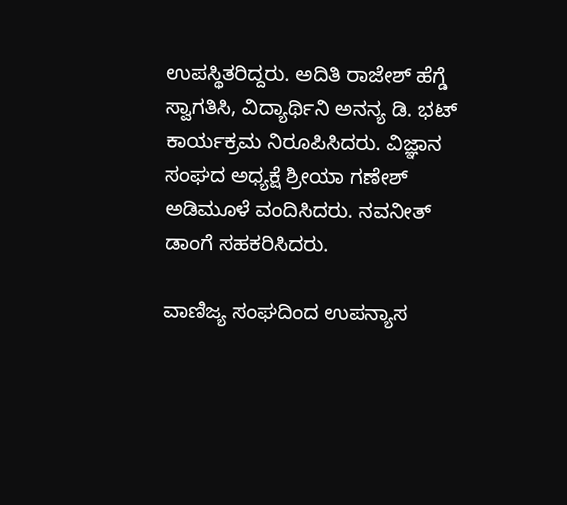ಉಪಸ್ಥಿತರಿದ್ದರು. ಅದಿತಿ ರಾಜೇಶ್ ಹೆಗ್ಡೆ ಸ್ವಾಗತಿಸಿ, ವಿದ್ಯಾರ್ಥಿನಿ ಅನನ್ಯ ಡಿ. ಭಟ್‌ ಕಾರ್ಯಕ್ರಮ ನಿರೂಪಿಸಿದರು. ವಿಜ್ಞಾನ ಸಂಘದ ಅಧ್ಯಕ್ಷೆ ಶ್ರೀಯಾ ಗಣೇಶ್ ಅಡಿಮೂಳೆ ವಂದಿಸಿದರು. ನವನೀತ್‌ ಡಾಂಗೆ ಸಹಕರಿಸಿದರು.

ವಾಣಿಜ್ಯ ಸಂಘದಿಂದ ಉಪನ್ಯಾಸ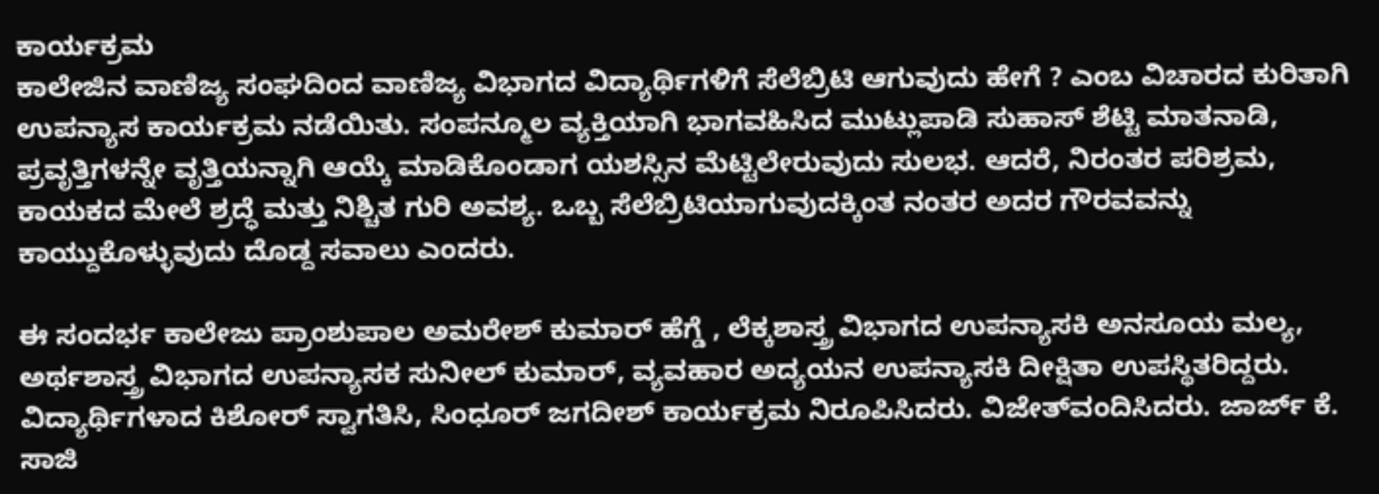ಕಾರ್ಯಕ್ರಮ
ಕಾಲೇಜಿನ ವಾಣಿಜ್ಯ ಸಂಘದಿಂದ ವಾಣಿಜ್ಯ ವಿಭಾಗದ ವಿದ್ಯಾರ್ಥಿಗಳಿಗೆ ಸೆಲೆಬ್ರಿಟಿ ಆಗುವುದು ಹೇಗೆ ? ಎಂಬ ವಿಚಾರದ ಕುರಿತಾಗಿ ಉಪನ್ಯಾಸ ಕಾರ್ಯಕ್ರಮ ನಡೆಯಿತು. ಸಂಪನ್ಮೂಲ ವ್ಯಕ್ತಿಯಾಗಿ ಭಾಗವಹಿಸಿದ ಮುಟ್ಲುಪಾಡಿ ಸುಹಾಸ್ ಶೆಟ್ಟಿ ಮಾತನಾಡಿ, ಪ್ರವೃತ್ತಿಗಳನ್ನೇ ವೃತ್ತಿಯನ್ನಾಗಿ ಆಯ್ಕೆ ಮಾಡಿಕೊಂಡಾಗ ಯಶಸ್ಸಿನ ಮೆಟ್ಟಿಲೇರುವುದು ಸುಲಭ. ಆದರೆ, ನಿರಂತರ ಪರಿಶ್ರಮ, ಕಾಯಕದ ಮೇಲೆ ಶ್ರದ್ಧೆ ಮತ್ತು ನಿಶ್ಚಿತ ಗುರಿ ಅವಶ್ಯ. ಒಬ್ಬ ಸೆಲೆಬ್ರಿಟಿಯಾಗುವುದಕ್ಕಿಂತ ನಂತರ ಅದರ ಗೌರವವನ್ನು ಕಾಯ್ದುಕೊಳ್ಳುವುದು ದೊಡ್ದ ಸವಾಲು ಎಂದರು.

ಈ ಸಂದರ್ಭ ಕಾಲೇಜು ಪ್ರಾಂಶುಪಾಲ ಅಮರೇಶ್‌ ಕುಮಾರ್ ಹೆಗ್ಡೆ , ಲೆಕ್ಕಶಾಸ್ತ್ರ ವಿಭಾಗದ ಉಪನ್ಯಾಸಕಿ ಅನಸೂಯ ಮಲ್ಯ, ಅರ್ಥಶಾಸ್ತ್ರ ವಿಭಾಗದ ಉಪನ್ಯಾಸಕ ಸುನೀಲ್‌ ಕುಮಾರ್, ವ್ಯವಹಾರ ಅದ್ಯಯನ ಉಪನ್ಯಾಸಕಿ ದೀಕ್ಷಿತಾ ಉಪಸ್ಥಿತರಿದ್ದರು. ವಿದ್ಯಾರ್ಥಿಗಳಾದ ಕಿಶೋರ್ ಸ್ವಾಗತಿಸಿ, ಸಿಂಧೂರ್ ಜಗದೀಶ್ ಕಾರ್ಯಕ್ರಮ ನಿರೂಪಿಸಿದರು. ವಿಜೇತ್‌ವಂದಿಸಿದರು. ಜಾರ್ಜ್ ಕೆ. ಸಾಜಿ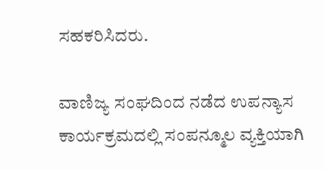ಸಹಕರಿಸಿದರು.

ವಾಣಿಜ್ಯ ಸಂಘದಿಂದ ನಡೆದ ಉಪನ್ಯಾಸ ಕಾರ್ಯಕ್ರಮದಲ್ಲಿ ಸಂಪನ್ಮೂಲ ವ್ಯಕ್ತಿಯಾಗಿ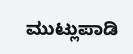ಮುಟ್ಲುಪಾಡಿ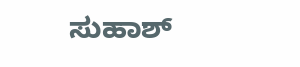ಸುಹಾಶ್‌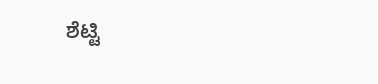ಶೆಟ್ಟಿ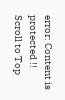error: Content is protected !!
Scroll to Top